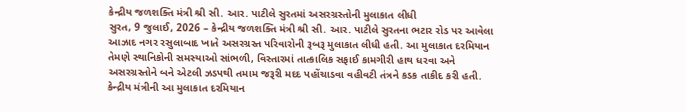કેન્દ્રીય જળશક્તિ મંત્રી શ્રી સી. આર. પાટીલે સુરતમાં અસરગ્રસ્તોની મુલાકાત લીધી
સુરત, 9 જુલાઈ, 2026 – કેન્દ્રીય જળશક્તિ મંત્રી શ્રી સી. આર. પાટીલે સુરતના ભટાર રોડ પર આવેલા આઝાદ નગર રસુલાબાદ ખાતે અસરગ્રસ્ત પરિવારોની રૂબરૂ મુલાકાત લીધી હતી. આ મુલાકાત દરમિયાન તેમણે સ્થાનિકોની સમસ્યાઓ સાંભળી, વિસ્તારમાં તાત્કાલિક સફાઈ કામગીરી હાથ ધરવા અને અસરગ્રસ્તોને બને એટલી ઝડપથી તમામ જરૂરી મદદ પહોંચાડવા વહીવટી તંત્રને કડક તાકીદ કરી હતી. કેન્દ્રીય મંત્રીની આ મુલાકાત દરમિયાન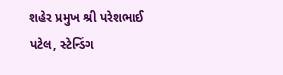શહેર પ્રમુખ શ્રી પરેશભાઈ પટેલ, સ્ટેન્ડિંગ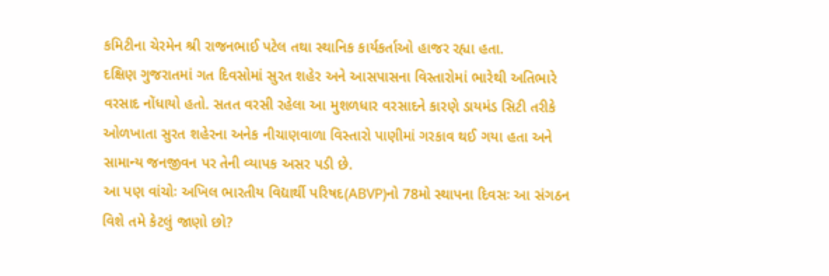કમિટીના ચેરમેન શ્રી રાજનભાઈ પટેલ તથા સ્થાનિક કાર્યકર્તાઓ હાજર રહ્યા હતા.
દક્ષિણ ગુજરાતમાં ગત દિવસોમાં સુરત શહેર અને આસપાસના વિસ્તારોમાં ભારેથી અતિભારે વરસાદ નોંધાયો હતો. સતત વરસી રહેલા આ મુશળધાર વરસાદને કારણે ડાયમંડ સિટી તરીકે ઓળખાતા સુરત શહેરના અનેક નીચાણવાળા વિસ્તારો પાણીમાં ગરકાવ થઈ ગયા હતા અને સામાન્ય જનજીવન પર તેની વ્યાપક અસર પડી છે.
આ પણ વાંચોઃ અખિલ ભારતીય વિદ્યાર્થી પરિષદ(ABVP)નો 78મો સ્થાપના દિવસઃ આ સંગઠન વિશે તમે કેટલું જાણો છો?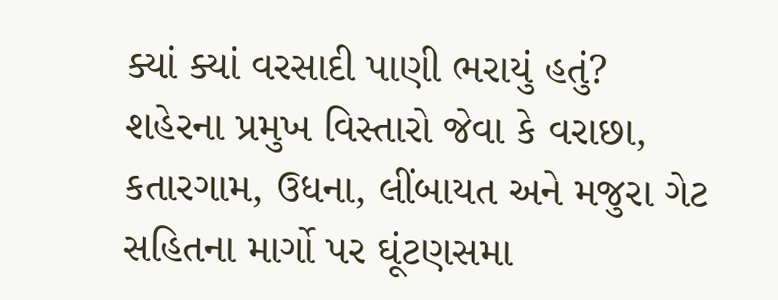ક્યાં ક્યાં વરસાદી પાણી ભરાયું હતું?
શહેરના પ્રમુખ વિસ્તારો જેવા કે વરાછા, કતારગામ, ઉધના, લીંબાયત અને મજુરા ગેટ સહિતના માર્ગો પર ઘૂંટણસમા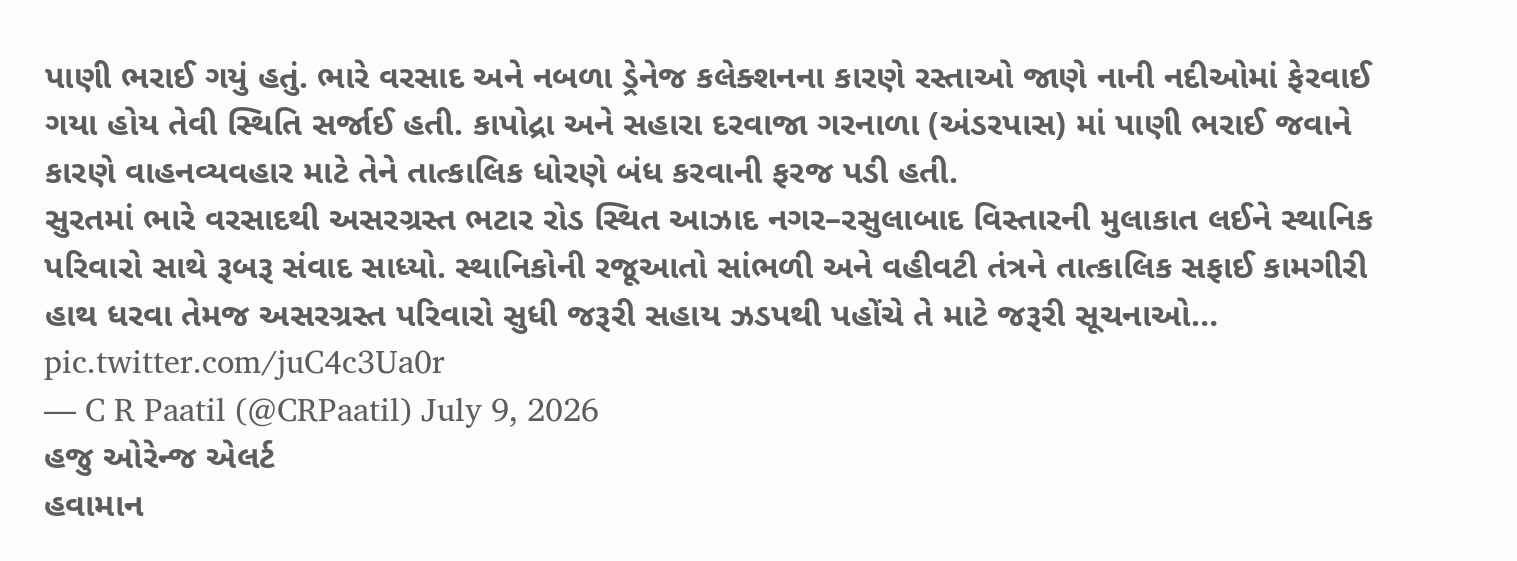પાણી ભરાઈ ગયું હતું. ભારે વરસાદ અને નબળા ડ્રેનેજ કલેક્શનના કારણે રસ્તાઓ જાણે નાની નદીઓમાં ફેરવાઈ ગયા હોય તેવી સ્થિતિ સર્જાઈ હતી. કાપોદ્રા અને સહારા દરવાજા ગરનાળા (અંડરપાસ) માં પાણી ભરાઈ જવાને કારણે વાહનવ્યવહાર માટે તેને તાત્કાલિક ધોરણે બંધ કરવાની ફરજ પડી હતી.
સુરતમાં ભારે વરસાદથી અસરગ્રસ્ત ભટાર રોડ સ્થિત આઝાદ નગર–રસુલાબાદ વિસ્તારની મુલાકાત લઈને સ્થાનિક પરિવારો સાથે રૂબરૂ સંવાદ સાધ્યો. સ્થાનિકોની રજૂઆતો સાંભળી અને વહીવટી તંત્રને તાત્કાલિક સફાઈ કામગીરી હાથ ધરવા તેમજ અસરગ્રસ્ત પરિવારો સુધી જરૂરી સહાય ઝડપથી પહોંચે તે માટે જરૂરી સૂચનાઓ… pic.twitter.com/juC4c3Ua0r
— C R Paatil (@CRPaatil) July 9, 2026
હજુ ઓરેન્જ એલર્ટ
હવામાન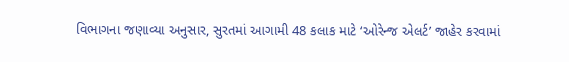વિભાગના જણાવ્યા અનુસાર, સુરતમાં આગામી 48 કલાક માટે ‘ઓરેન્જ એલર્ટ’ જાહેર કરવામાં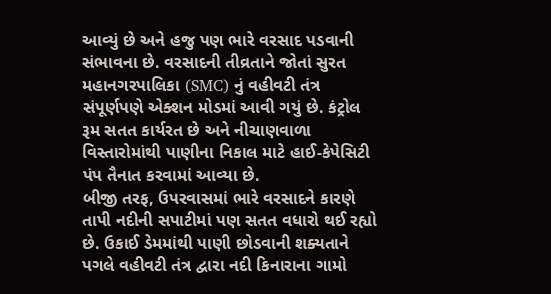આવ્યું છે અને હજુ પણ ભારે વરસાદ પડવાની સંભાવના છે. વરસાદની તીવ્રતાને જોતાં સુરત મહાનગરપાલિકા (SMC) નું વહીવટી તંત્ર સંપૂર્ણપણે એક્શન મોડમાં આવી ગયું છે. કંટ્રોલ રૂમ સતત કાર્યરત છે અને નીચાણવાળા વિસ્તારોમાંથી પાણીના નિકાલ માટે હાઈ-કેપેસિટી પંપ તૈનાત કરવામાં આવ્યા છે.
બીજી તરફ, ઉપરવાસમાં ભારે વરસાદને કારણે તાપી નદીની સપાટીમાં પણ સતત વધારો થઈ રહ્યો છે. ઉકાઈ ડેમમાંથી પાણી છોડવાની શક્યતાને પગલે વહીવટી તંત્ર દ્વારા નદી કિનારાના ગામો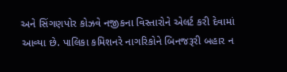અને સિંગણપોર કોઝવે નજીકના વિસ્તારોને એલર્ટ કરી દેવામાં આવ્યા છે. પાલિકા કમિશનરે નાગરિકોને બિનજરૂરી બહાર ન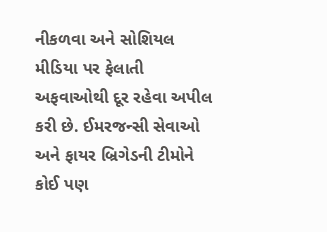નીકળવા અને સોશિયલ મીડિયા પર ફેલાતી અફવાઓથી દૂર રહેવા અપીલ કરી છે. ઈમરજન્સી સેવાઓ અને ફાયર બ્રિગેડની ટીમોને કોઈ પણ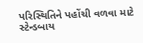પરિસ્થિતિને પહોંચી વળવા માટે સ્ટેન્ડબાય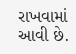રાખવામાં આવી છે.